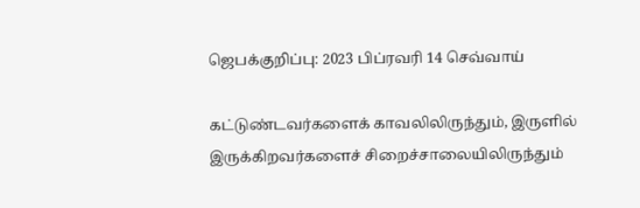ஜெபக்குறிப்பு: 2023 பிப்ரவரி 14 செவ்வாய்

கட்டுண்டவர்களைக் காவலிலிருந்தும், இருளில் இருக்கிறவர்களைச் சிறைச்சாலையிலிருந்தும்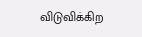விடுவிக்கிற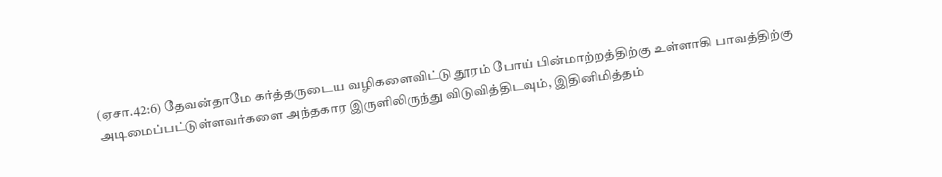(ஏசா.42:6) தேவன்தாமே கர்த்தருடைய வழிகளைவிட்டு தூரம் போய் பின்மாற்றத்திற்கு உள்ளாகி பாவத்திற்கு அடிமைப்பட்டுள்ளவர்களை அந்தகார இருளிலிருந்து விடுவித்திடவும், இதினிமித்தம்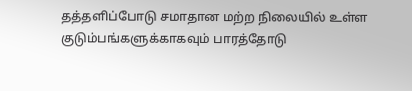தத்தளிப்போடு சமாதான மற்ற நிலையில் உள்ள குடும்பங்களுக்காகவும் பாரத்தோடு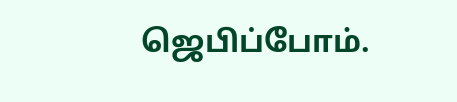ஜெபிப்போம்.